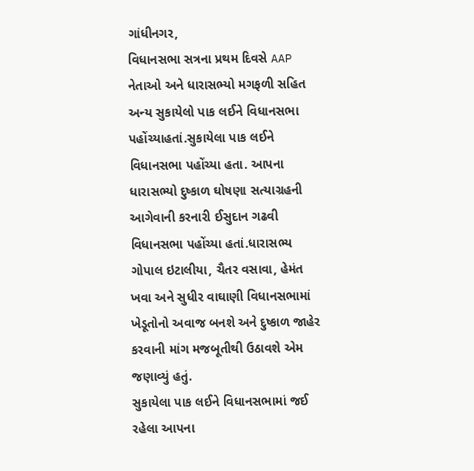ગાંધીનગર,
વિધાનસભા સત્રના પ્રથમ દિવસે AAP નેતાઓ અને ધારાસભ્યો મગફળી સહિત અન્ય સુકાયેલો પાક લઈને વિધાનસભા પહોંચ્યાહતાં.સુકાયેલા પાક લઈને વિધાનસભા પહોંચ્યા હતા. આપના ધારાસભ્યો દુષ્કાળ ઘોષણા સત્યાગ્રહની આગેવાની કરનારી ઈસુદાન ગઢવી વિધાનસભા પહોંચ્યા હતાં.ધારાસભ્ય ગોપાલ ઇટાલીયા, ચૈતર વસાવા, હેમંત ખવા અને સુધીર વાઘાણી વિધાનસભામાં ખેડૂતોનો અવાજ બનશે અને દુષ્કાળ જાહેર કરવાની માંગ મજબૂતીથી ઉઠાવશે એમ જણાવ્યું હતું.
સુકાયેલા પાક લઈને વિધાનસભામાં જઈ રહેલા આપના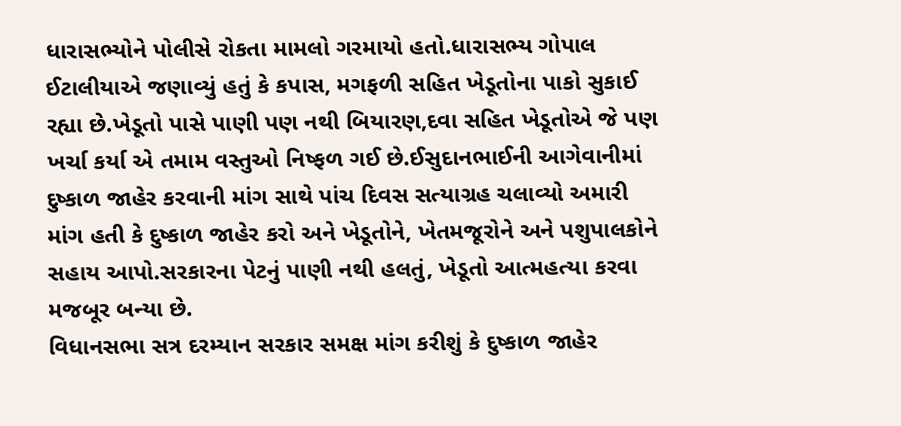ધારાસભ્યોને પોલીસે રોકતા મામલો ગરમાયો હતો.ધારાસભ્ય ગોપાલ ઈટાલીયાએ જણાવ્યું હતું કે કપાસ, મગફળી સહિત ખેડૂતોના પાકો સુકાઈ રહ્યા છે.ખેડૂતો પાસે પાણી પણ નથી બિયારણ,દવા સહિત ખેડૂતોએ જે પણ ખર્ચા કર્યા એ તમામ વસ્તુઓ નિષ્ફળ ગઈ છે.ઈસુદાનભાઈની આગેવાનીમાં દુષ્કાળ જાહેર કરવાની માંગ સાથે પાંચ દિવસ સત્યાગ્રહ ચલાવ્યો અમારી માંગ હતી કે દુષ્કાળ જાહેર કરો અને ખેડૂતોને, ખેતમજૂરોને અને પશુપાલકોને સહાય આપો.સરકારના પેટનું પાણી નથી હલતું, ખેડૂતો આત્મહત્યા કરવા મજબૂર બન્યા છે.
વિધાનસભા સત્ર દરમ્યાન સરકાર સમક્ષ માંગ કરીશું કે દુષ્કાળ જાહેર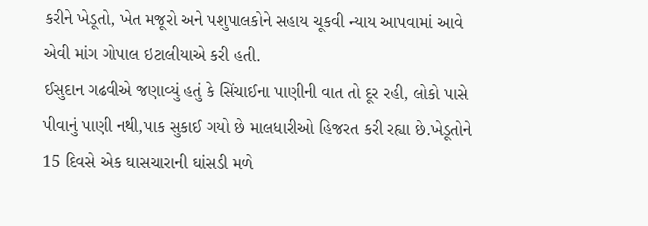કરીને ખેડૂતો, ખેત મજૂરો અને પશુપાલકોને સહાય ચૂકવી ન્યાય આપવામાં આવે એવી માંગ ગોપાલ ઇટાલીયાએ કરી હતી.
ઈસુદાન ગઢવીએ જણાવ્યું હતું કે સિંચાઈના પાણીની વાત તો દૂર રહી, લોકો પાસે પીવાનું પાણી નથી,પાક સુકાઈ ગયો છે માલધારીઓ હિજરત કરી રહ્યા છે.ખેડૂતોને 15 દિવસે એક ઘાસચારાની ઘાંસડી મળે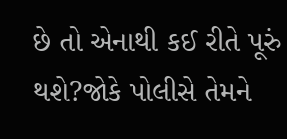છે તો એનાથી કઈ રીતે પૂરું થશે?જોકે પોલીસે તેમને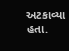અટકાવ્યા હતા.